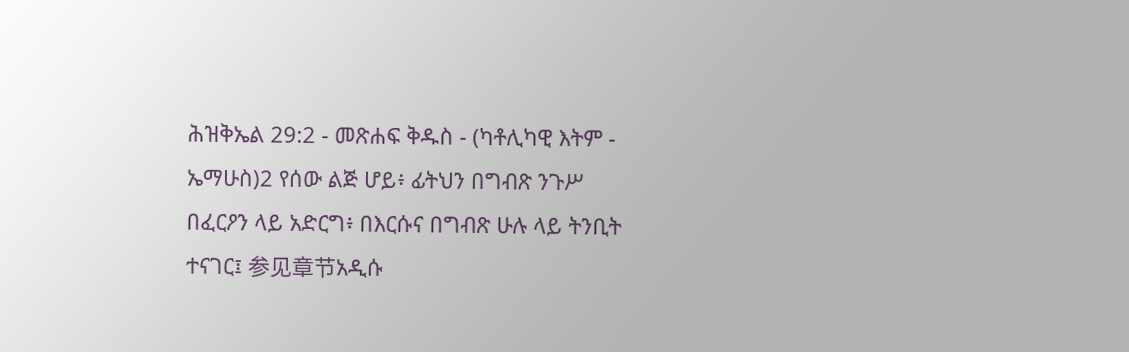ሕዝቅኤል 29:2 - መጽሐፍ ቅዱስ - (ካቶሊካዊ እትም - ኤማሁስ)2 የሰው ልጅ ሆይ፥ ፊትህን በግብጽ ንጉሥ በፈርዖን ላይ አድርግ፥ በእርሱና በግብጽ ሁሉ ላይ ትንቢት ተናገር፤ 参见章节አዲሱ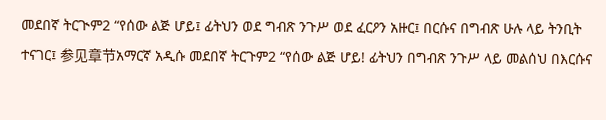መደበኛ ትርጒም2 “የሰው ልጅ ሆይ፤ ፊትህን ወደ ግብጽ ንጉሥ ወደ ፈርዖን አዙር፤ በርሱና በግብጽ ሁሉ ላይ ትንቢት ተናገር፤ 参见章节አማርኛ አዲሱ መደበኛ ትርጉም2 “የሰው ልጅ ሆይ! ፊትህን በግብጽ ንጉሥ ላይ መልሰህ በእርሱና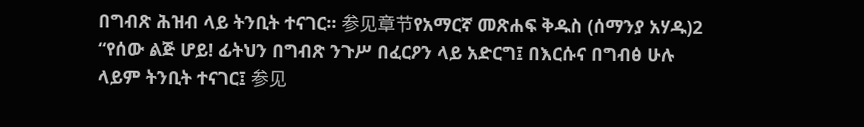በግብጽ ሕዝብ ላይ ትንቢት ተናገር። 参见章节የአማርኛ መጽሐፍ ቅዱስ (ሰማንያ አሃዱ)2 “የሰው ልጅ ሆይ! ፊትህን በግብጽ ንጉሥ በፈርዖን ላይ አድርግ፤ በእርሱና በግብፅ ሁሉ ላይም ትንቢት ተናገር፤ 参见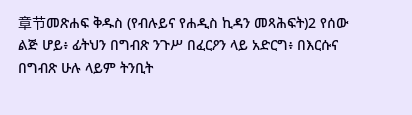章节መጽሐፍ ቅዱስ (የብሉይና የሐዲስ ኪዳን መጻሕፍት)2 የሰው ልጅ ሆይ፥ ፊትህን በግብጽ ንጉሥ በፈርዖን ላይ አድርግ፥ በእርሱና በግብጽ ሁሉ ላይም ትንቢት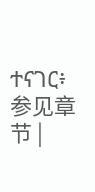ተናገር፥ 参见章节 |